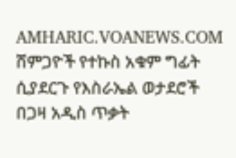AMHARIC.VOANEWS.COM
ሸምጋዮች የተኩስ አቁም ግፊት ሲያደርጉ የእስራኤል ወታደሮች በጋዛ አዲስ ጥቃት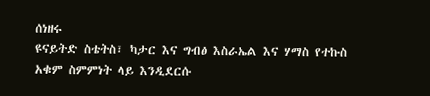ሰነዘሩ
ዩናይትድ ስቴትስ፣ ካታር እና ግብፅ እስራኤል እና ሃማስ የተኩስ አቁም ስምምነት ላይ እንዲደርሱ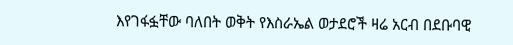እየገፋፏቸው ባለበት ወቅት የእስራኤል ወታደሮች ዛሬ አርብ በደቡባዊ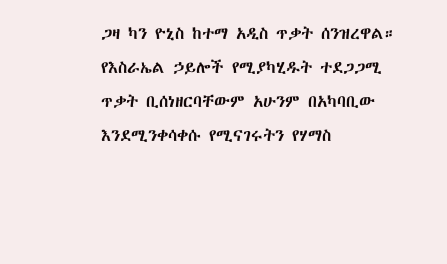ጋዛ ካን ዮኒስ ከተማ አዲስ ጥቃት ሰንዝረዋል። የእስራኤል ኃይሎች የሚያካሂዱት ተደጋጋሚ ጥቃት ቢሰነዘርባቸውም አሁንም በአካባቢው እንደሚንቀሳቀሱ የሚናገሩትን የሃማስ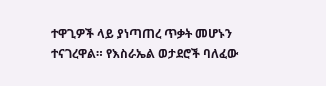ተዋጊዎች ላይ ያነጣጠረ ጥቃት መሆኑን ተናገረዋል። የእስራኤል ወታደሮች ባለፈው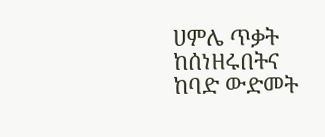ሀምሌ ጥቃት ከሰነዘሩበትና ከባድ ውድመት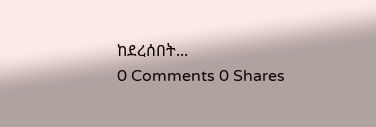ከደረሰበት...
0 Comments 0 Shares